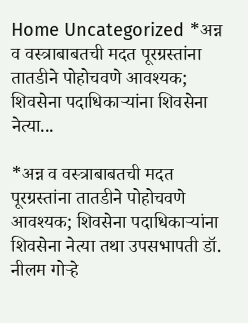Home Uncategorized *अन्न व वस्त्राबाबतची मदत पूरग्रस्तांना तातडीने पोहोचवणे आवश्यक; शिवसेना पदाधिकाऱ्यांना शिवसेना नेत्या...

*अन्न व वस्त्राबाबतची मदत पूरग्रस्तांना तातडीने पोहोचवणे आवश्यक; शिवसेना पदाधिकाऱ्यांना शिवसेना नेत्या तथा उपसभापती डॉ. नीलम गोऱ्हे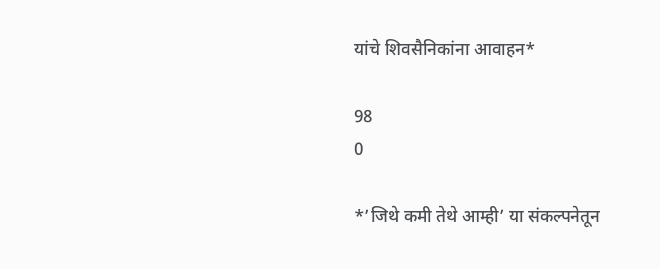यांचे शिवसैनिकांना आवाहन*

98
0

*’जिथे कमी तेथे आम्ही’ या संकल्पनेतून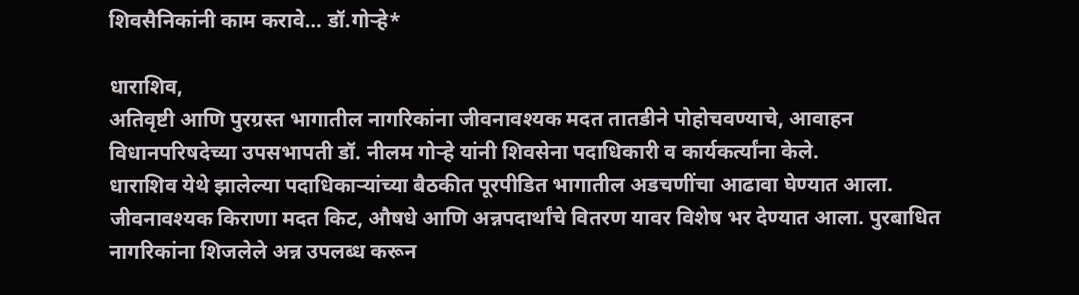शिवसैनिकांनी काम करावे… डॉ.गोऱ्हे*

धाराशिव,
अतिवृष्टी आणि पुरग्रस्त भागातील नागरिकांना जीवनावश्यक मदत तातडीने पोहोचवण्याचे, आवाहन विधानपरिषदेच्या उपसभापती डॉ. नीलम गोऱ्हे यांनी शिवसेना पदाधिकारी व कार्यकर्त्यांना केले.
धाराशिव येथे झालेल्या पदाधिकाऱ्यांच्या बैठकीत पूरपीडित भागातील अडचणींचा आढावा घेण्यात आला. जीवनावश्यक किराणा मदत किट, औषधे आणि अन्नपदार्थांचे वितरण यावर विशेष भर देण्यात आला. पुरबाधित नागरिकांना शिजलेले अन्न उपलब्ध करून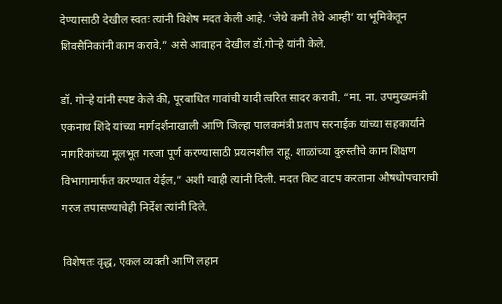देण्यासाठी देखील स्वतः त्यांनी विशेष मदत केली आहे. ‘जेथे कमी तेथे आम्ही’ या भूमिकेतून शिवसैनिकांनी काम करावे.” असे आवाहन देखील डॉ.गोऱ्हे यांनी केले.

डॉ. गोऱ्हे यांनी स्पष्ट केले की, पूरबाधित गावांची यादी त्वरित सादर करावी. “मा. ना. उपमुख्यमंत्री एकनाथ शिंदे यांच्या मार्गदर्शनाखाली आणि जिल्हा पालकमंत्री प्रताप सरनाईक यांच्या सहकार्याने नागरिकांच्या मूलभूत गरजा पूर्ण करण्यासाठी प्रयत्नशील राहू. शाळांच्या दुरुस्तीचे काम शिक्षण विभागामार्फत करण्यात येईल,” अशी ग्वाही त्यांनी दिली. मदत किट वाटप करताना औषधोपचाराची गरज तपासण्याचेही निर्देश त्यांनी दिले.

विशेषतः वृद्ध, एकल व्यक्ती आणि लहान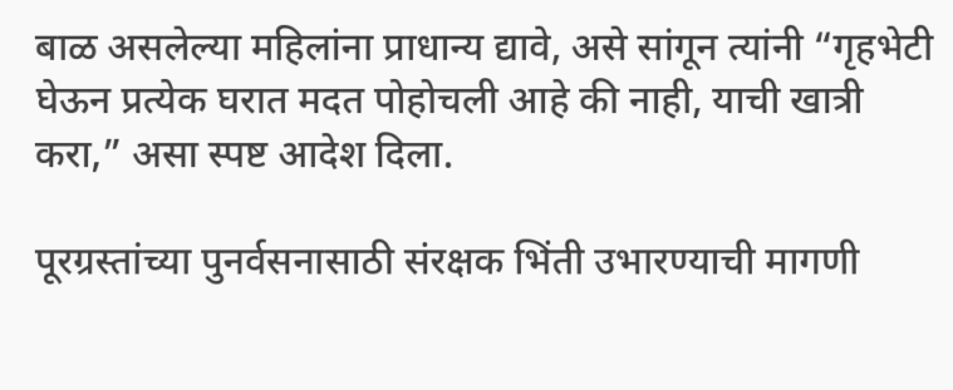बाळ असलेल्या महिलांना प्राधान्य द्यावे, असे सांगून त्यांनी “गृहभेटी घेऊन प्रत्येक घरात मदत पोहोचली आहे की नाही, याची खात्री करा,” असा स्पष्ट आदेश दिला.

पूरग्रस्तांच्या पुनर्वसनासाठी संरक्षक भिंती उभारण्याची मागणी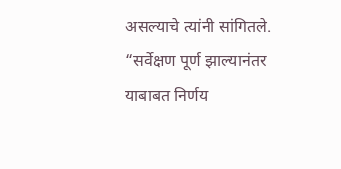असल्याचे त्यांनी सांगितले. “सर्वेक्षण पूर्ण झाल्यानंतर याबाबत निर्णय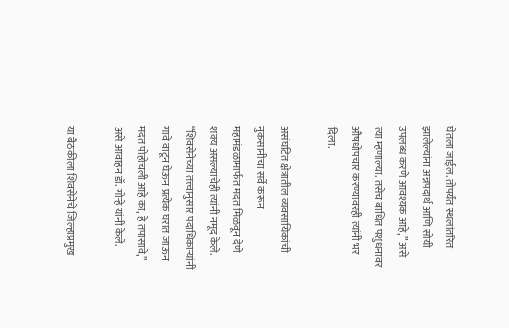घेतला जाईल. तोपर्यंत स्थलांतरित झालेल्यांना अन्नपदार्थ आणि सोयी उपलब्ध करणे आवश्यक आहे,” असे त्या म्हणाल्या. तसेच बाधित पशुधनावर औषधोपचार करण्यावरही त्यांनी भर दिला.

असंघटित क्षेत्रातील व्यवसायिकांची नुकसानीचा सर्वे करून महामंडळामार्फत मदत मिळवून देणे शक्य असल्याचेही त्यांनी नमूद केले. “शिवसेनेच्या तत्त्वानुसार पदाधिकाऱ्यांनी गावे वाटून घेऊन प्रत्येक घरात जाऊन मदत पोहोचली आहे का, हे तपासावे,” असे आवाहन डॉ. गोऱ्हे यांनी केले.

या बैठकीला शिवसेनेचे जिल्हाप्रमुख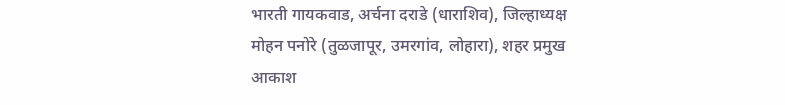भारती गायकवाड, अर्चना दराडे (धाराशिव), जिल्हाध्यक्ष मोहन पनोरे (तुळजापूर, उमरगांव, लोहारा), शहर प्रमुख आकाश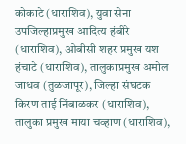कोकाटे (धाराशिव), युवा सेना उपजिल्हाप्रमुख आदित्य हंबीरे (धाराशिव), ओबीसी शहर प्रमुख यश हंचाटे (धाराशिव), तालुकाप्रमुख अमोल जाधव (तुळजापूर), जिल्हा संघटक किरण ताई निंबाळकर (धाराशिव), तालुका प्रमुख माया चव्हाण (धाराशिव),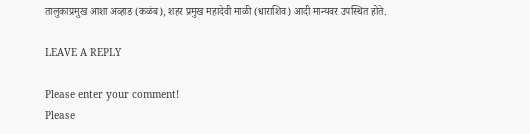तालुकाप्रमुख आशा अव्हाड (कळंब), शहर प्रमुख महादेवी माळी (धाराशिव) आदी मान्यवर उपस्थित होते.

LEAVE A REPLY

Please enter your comment!
Please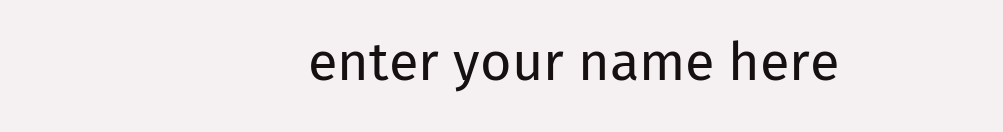enter your name here